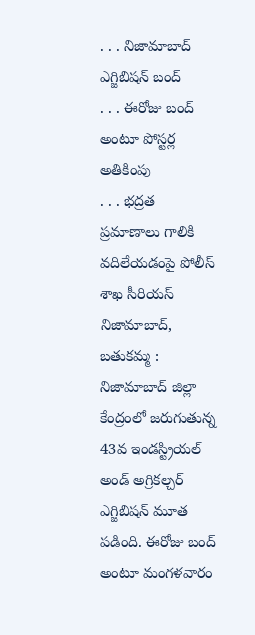. . . నిజామాబాద్ ఎగ్జిబిషన్ బంద్
. . . ఈరోజు బంద్ అంటూ పోస్టర్ల అతికింపు
. . . భద్రత ప్రమాణాలు గాలికి వదిలేయడంపై పోలీస్ శాఖ సీరియస్
నిజామాబాద్, బతుకమ్మ :
నిజామాబాద్ జిల్లా కేంద్రంలో జరుగుతున్న 43వ ఇండస్ట్రియల్ అండ్ అగ్రికల్చర్ ఎగ్జిబిషన్ మూత పడింది. ఈరోజు బంద్ అంటూ మంగళవారం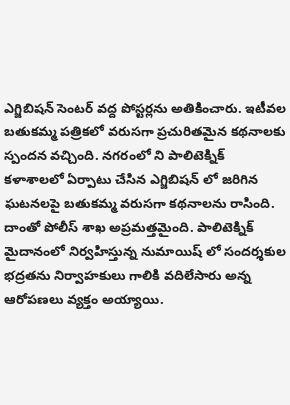ఎగ్జిబిషన్ సెంటర్ వద్ద పోస్టర్లను అతికించారు. ఇటీవల బతుకమ్మ పత్రికలో వరుసగా ప్రచురితమైన కథనాలకు స్పందన వచ్చింది. నగరంలో ని పాలిటెక్నిక్ కళాశాలలో ఏర్పాటు చేసిన ఎగ్జిబిషన్ లో జరిగిన ఘటనలపై బతుకమ్మ వరుసగా కథనాలను రాసింది. దాంతో పోలీస్ శాఖ అప్రమత్తమైంది. పాలిటెక్నిక్ మైదానంలో నిర్వహిస్తున్న నుమాయిష్ లో సందర్శకుల భద్రతను నిర్వాహకులు గాలికి వదిలేసారు అన్న ఆరోపణలు వ్యక్తం అయ్యాయి.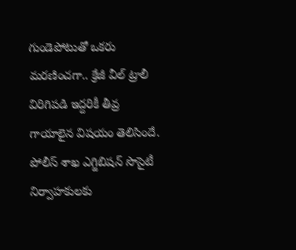గుండెపోటుతో ఒకరు మరణించగా.. క్రేజీ వీల్ ట్రాలీ విరిగిపడి ఇద్దరికీ తీవ్ర గాయాలైన విషయం తెలిసిందే. పోలీస్ శాఖ ఎగ్జిబిషన్ సొసైటీ నిర్వాహకులకు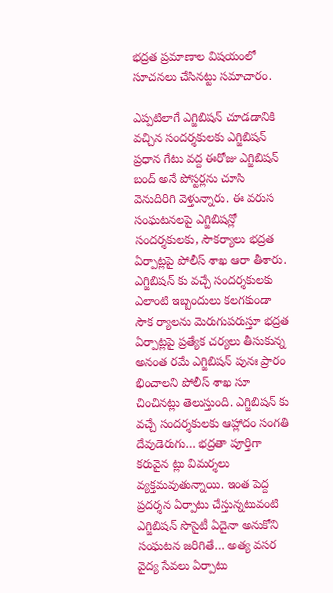భద్రత ప్రమాణాల విషయంలో సూచనలు చేసినట్టు సమాచారం.

ఎప్పటిలాగే ఎగ్జిబిషన్ చూడడానికి వచ్చిన సందర్శకులకు ఎగ్జిబిషన్ ప్రధాన గేటు వద్ద ఈరోజు ఎగ్జిబిషన్ బంద్ అనే పోస్టర్లను చూసి వెనుదిరిగి వెళ్తున్నారు. ఈ వరుస సంఘటనలపై ఎగ్జిబిషన్లో సందర్శకులకు, సౌకర్యాలు భద్రత ఏర్పాట్లపై పోలీస్ శాఖ ఆరా తీశారు. ఎగ్జిబిషన్ కు వచ్చే సందర్శకులకు ఎలాంటి ఇబ్బందులు కలగకుండా సౌక ర్యాలను మెరుగుపరుస్తూ భద్రత ఏర్పాట్లపై ప్రత్యేక చర్యలు తీసుకున్న అనంత రమే ఎగ్జిబిషన్ పునః ప్రారం భించాలని పోలీస్ శాఖ సూ చించినట్లు తెలుస్తుంది. ఎగ్జిబిషన్ కు వచ్చే సందర్శకులకు ఆహ్లాదం సంగతి దేవుడెరుగు… భద్రతా పూర్తిగా కరువైన ట్లు విమర్శలు వ్యక్తమవుతున్నాయి. ఇంత పెద్ద ప్రదర్శన ఏర్పాటు చేస్తున్నటువంటి ఎగ్జిబిషన్ సొసైటీ ఏదైనా అనుకోని సంఘటన జరిగితే… అత్య వసర వైద్య సేవలు ఏర్పాటు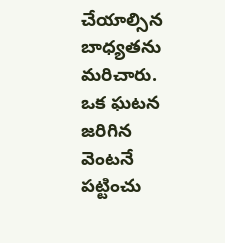చేయాల్సిన బాధ్యతను మరిచారు. ఒక ఘటన జరిగిన వెంటనే పట్టించు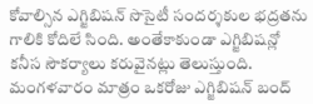కోవాల్సిన ఎగ్జిబిషన్ సొసైటీ సందర్శకుల భద్రతను గాలికి కోదిలే సింది. అంతేకాకుండా ఎగ్జిబిషన్లో కనీస సౌకర్యాలు కరువైనట్లు తెలుస్తుంది. మంగళవారం మాత్రం ఒకరోజు ఎగ్జిబిషన్ బంద్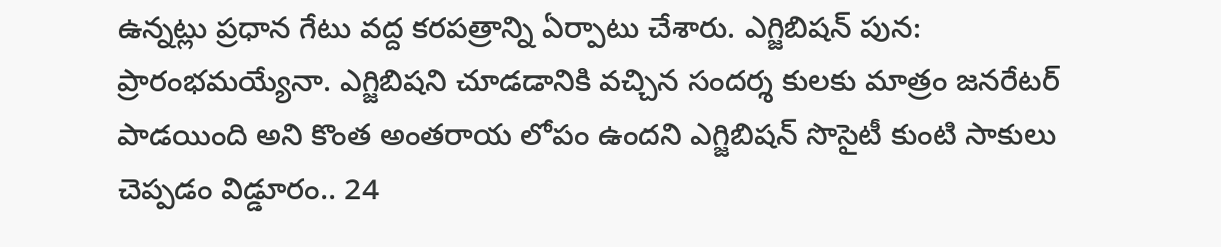ఉన్నట్లు ప్రధాన గేటు వద్ద కరపత్రాన్ని ఏర్పాటు చేశారు. ఎగ్జిబిషన్ పున: ప్రారంభమయ్యేనా. ఎగ్జిబిషని చూడడానికి వచ్చిన సందర్శ కులకు మాత్రం జనరేటర్ పాడయింది అని కొంత అంతరాయ లోపం ఉందని ఎగ్జిబిషన్ సొసైటీ కుంటి సాకులు చెప్పడం విడ్డూరం.. 24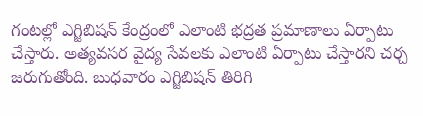గంటల్లో ఎగ్జిబిషన్ కేంద్రంలో ఎలాంటి భద్రత ప్రమాణాలు ఏర్పాటు చేస్తారు. అత్యవసర వైద్య సేవలకు ఎలాంటి ఏర్పాటు చేస్తారని చర్చ జరుగుతోంది. బుధవారం ఎగ్జిబిషన్ తిరిగి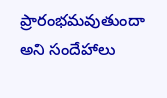ప్రారంభమవుతుందా అని సందేహాలు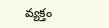వ్యక్తం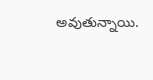అవుతున్నాయి.